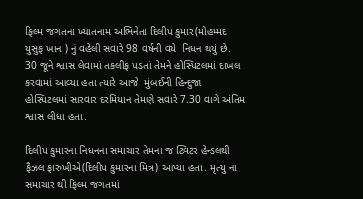ફિલ્મ જગતના ખ્યાતનામ અભિનેતા દિલીપ કુમાર(મોહમ્મદ યુસુફ ખાન ) નું વહેલી સવારે 98 વર્ષની વયે  નિધન થયું છે. 30 જૂને શ્વાસ લેવામાં તકલીફ પડતાં તેમને હોસ્પિટલમાં દાખલ કરવામાં આવ્યા હતા ત્યારે આજે  મુંબઈની હિન્દુજા હોસ્પિટલમાં સારવાર દરમિયાન તેમણે સવારે 7.30 વાગે અંતિમ શ્વાસ લીધા હતા.

દિલીપ કુમારના નિધનના સમાચાર તેમના જ ટ્વિટર હેન્ડલથી ફૈઝલ ફારુખીએ(દિલીપ કુમારના મિત્ર) આપ્યા હતા. મૃત્યુ ના સમાચાર થી ફિલ્મ જગતમાં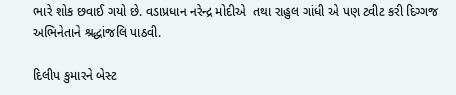ભારે શોક છવાઈ ગયો છે. વડાપ્રધાન નરેન્દ્ર મોદીએ  તથા રાહુલ ગાંધી એ પણ ટ્વીટ કરી દિગ્ગજ અભિનેતાને શ્રદ્ધાંજલિ પાઠવી.

દિલીપ કુમારને બેસ્ટ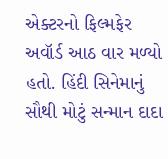એક્ટરનો ફિલ્મફેર અવૉર્ડ આઠ વાર મળ્યો હતો. હિંદી સિનેમાનું સૌથી મોટું સન્માન દાદા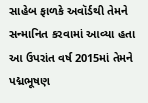સાહેબ ફાળકે અવૉર્ડથી તેમને સન્માનિત કરવામાં આવ્યા હતા આ ઉપરાંત વર્ષ 2015માં તેમને પદ્મભૂષણ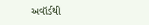અવૉર્ડથી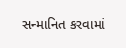સન્માનિત કરવામાં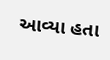આવ્યા હતા